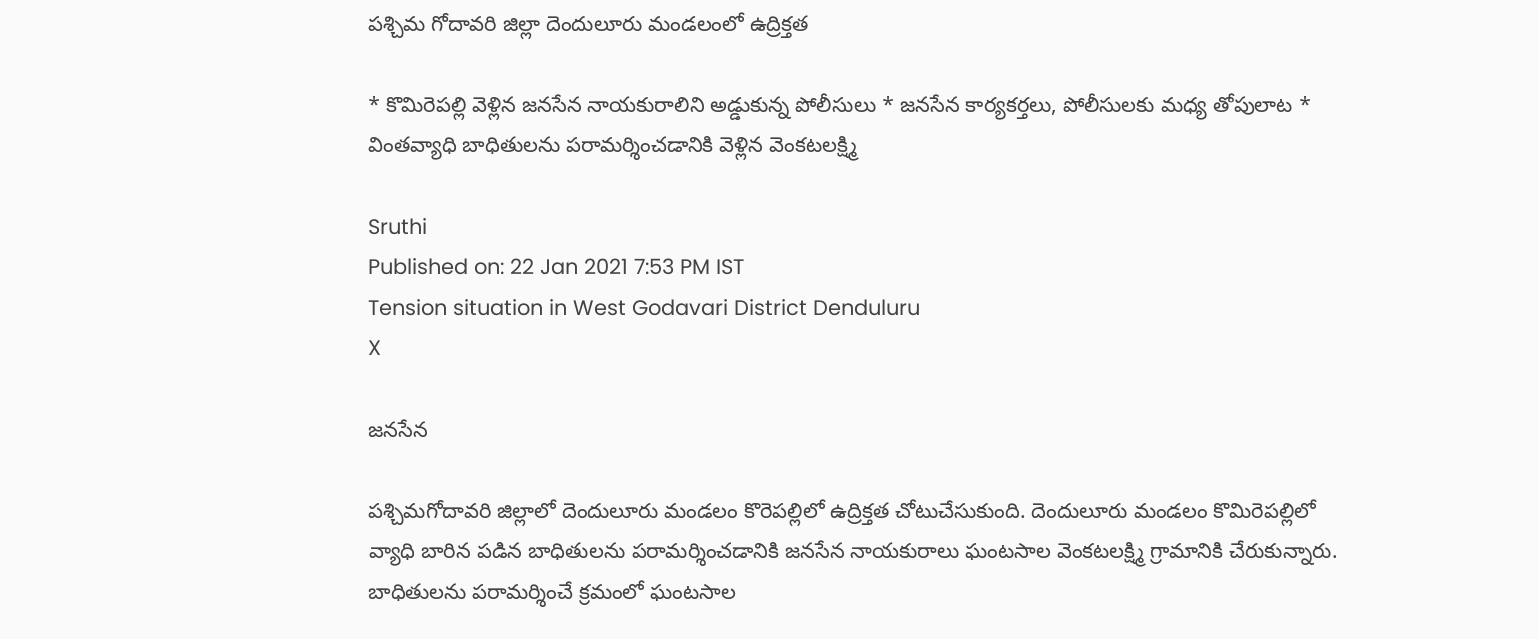పశ్చిమ గోదావరి జిల్లా దెందులూరు మండలంలో ఉద్రిక్తత

* కొమిరెపల్లి వెళ్లిన జనసేన నాయకురాలిని అడ్డుకున్న పోలీసులు * జనసేన కార్యకర్తలు, పోలీసులకు మధ్య తోపులాట * వింతవ్యాధి బాధితులను పరామర్శించడానికి వెళ్లిన వెంకటలక్ష్మి

Sruthi
Published on: 22 Jan 2021 7:53 PM IST
Tension situation in West Godavari District Denduluru
X

జనసేన

పశ్చిమగోదావరి జిల్లాలో దెందులూరు మండలం కొరెపల్లిలో ఉద్రిక్తత చోటుచేసుకుంది. దెందులూరు మండలం కొమిరెపల్లిలో వ్యాధి బారిన పడిన బాధితులను పరామర్శించడానికి జనసేన నాయకురాలు ఘంటసాల వెంకటలక్ష్మి గ్రామానికి చేరుకున్నారు. బాధితులను పరామర్శించే క్రమంలో ఘంటసాల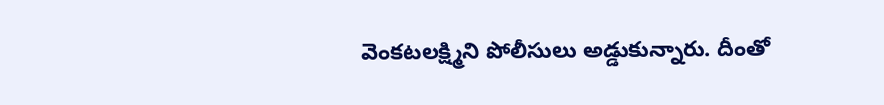వెంకటలక్ష్మిని పోలీసులు అడ్డుకున్నారు. దీంతో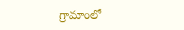గ్రామాంలో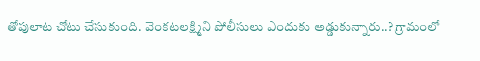తోపులాట చోటు చేసుకుంది. వెంకటలక్ష్మిని పోలీసులు ఎందుకు అడ్డుకున్నారు..? గ్రామంలో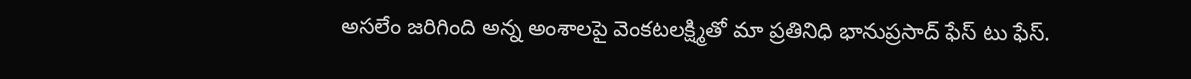అసలేం జరిగింది అన్న అంశాలపై వెంకటలక్ష్మితో మా ప్రతినిధి భానుప్రసాద్ ఫేస్ టు ఫేస్.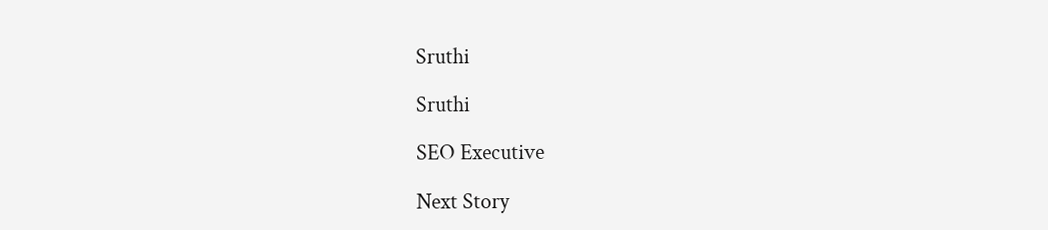Sruthi

Sruthi

SEO Executive

Next Story